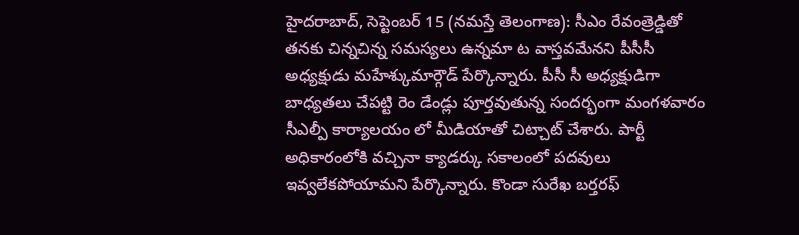హైదరాబాద్, సెప్టెంబర్ 15 (నమస్తే తెలంగాణ): సీఎం రేవంత్రెడ్డితో తనకు చిన్నచిన్న సమస్యలు ఉన్నమా ట వాస్తవమేనని పీసీసీ అధ్యక్షుడు మహేశ్కుమార్గౌడ్ పేర్కొన్నారు. పీసీ సీ అధ్యక్షుడిగా బాధ్యతలు చేపట్టి రెం డేండ్లు పూర్తవుతున్న సందర్భంగా మంగళవారం సీఎల్పీ కార్యాలయం లో మీడియాతో చిట్చాట్ చేశారు. పార్టీ అధికారంలోకి వచ్చినా క్యాడర్కు సకాలంలో పదవులు ఇవ్వలేకపోయామని పేర్కొన్నారు. కొండా సురేఖ బర్తరఫ్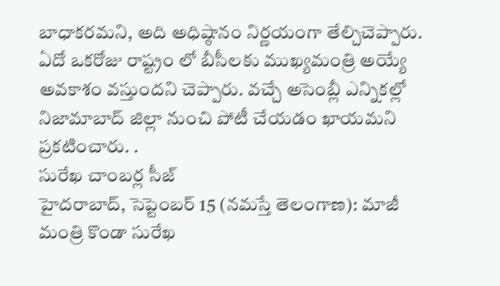బాధాకరమని, అది అధిష్ఠానం నిర్ణయంగా తేల్చిచెప్పారు. ఏదో ఒకరోజు రాష్ట్రం లో బీసీలకు ముఖ్యమంత్రి అయ్యే అవకాశం వస్తుందని చెప్పారు. వచ్చే అసెంబ్లీ ఎన్నికల్లో నిజామాబాద్ జిల్లా నుంచి పోటీ చేయడం ఖాయమని ప్రకటించారు. .
సురేఖ చాంబర్ల సీజ్
హైదరాబాద్, సెప్టెంబర్ 15 (నమస్తే తెలంగాణ): మాజీ మంత్రి కొండా సురేఖ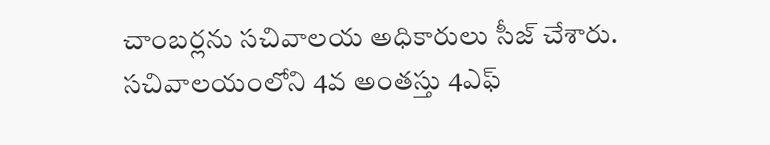చాంబర్లను సచివాలయ అధికారులు సీజ్ చేశారు. సచివాలయంలోని 4వ అంతస్తు 4ఎఫ్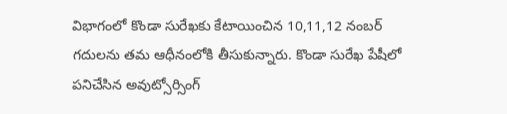విభాగంలో కొండా సురేఖకు కేటాయించిన 10,11,12 నంబర్ గదులను తమ ఆధీనంలోకి తీసుకున్నారు. కొండా సురేఖ పేషీలో పనిచేసిన అవుట్సోర్సింగ్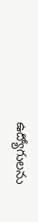ఉద్యోగులను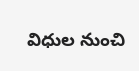విధుల నుంచి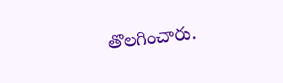తొలగించారు.